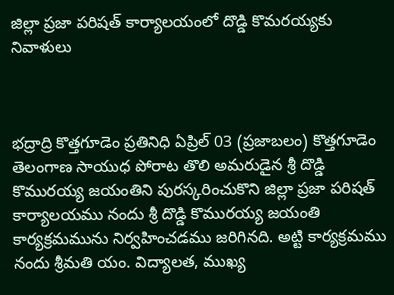జిల్లా ప్రజా పరిషత్ కార్యాలయంలో దొడ్డి కొమరయ్యకు నివాళులు



భద్రాద్రి కొత్తగూడెం ప్రతినిధి ఏప్రిల్ 03 (ప్రజాబలం) కొత్తగూడెం తెలంగాణ సాయుధ పోరాట తొలి అమరుడైన శ్రీ దొడ్డి కొమురయ్య జయంతిని పురస్కరించుకొని జిల్లా ప్రజా పరిషత్ కార్యాలయము నందు శ్రీ దొడ్డి కొమురయ్య జయంతి కార్యక్రమమును నిర్వహించడము జరిగినది. అట్టి కార్యక్రమము నందు శ్రీమతి యం. విద్యాలత, ముఖ్య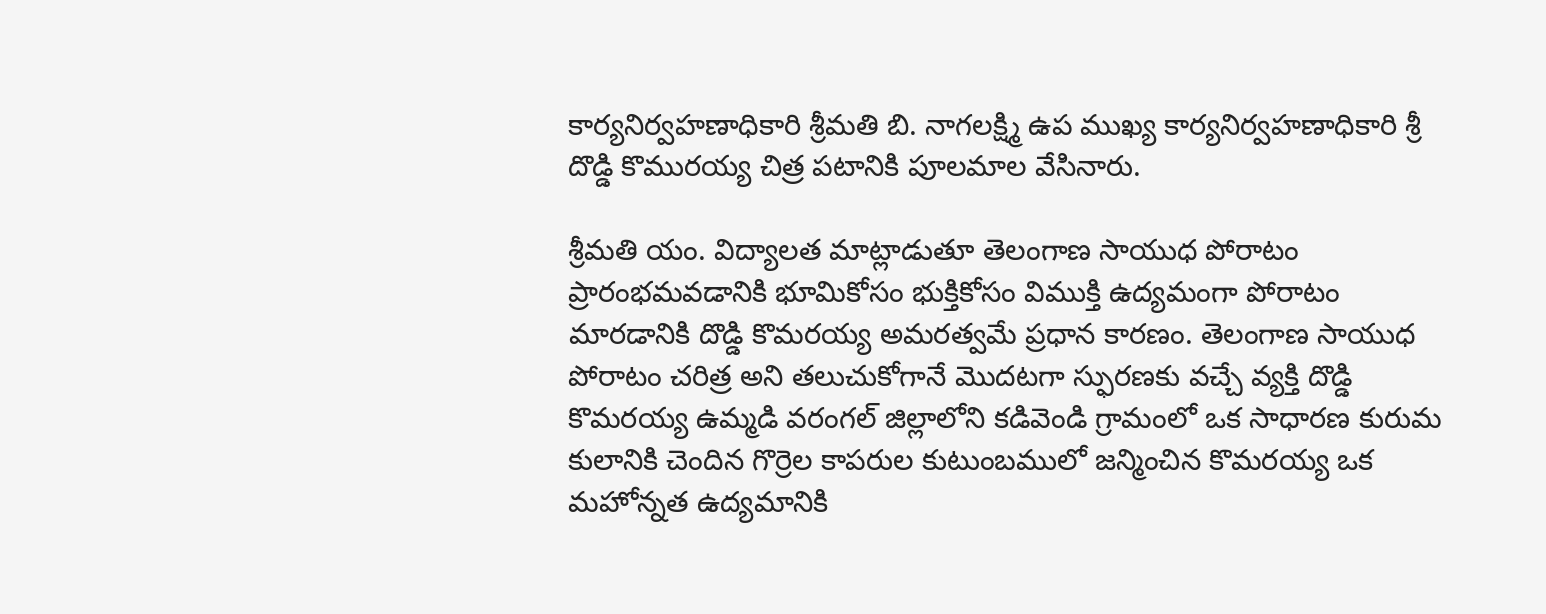కార్యనిర్వహణాధికారి శ్రీమతి బి. నాగలక్ష్మి ఉప ముఖ్య కార్యనిర్వహణాధికారి శ్రీ దొడ్డి కొమురయ్య చిత్ర పటానికి పూలమాల వేసినారు.

శ్రీమతి యం. విద్యాలత మాట్లాడుతూ తెలంగాణ సాయుధ పోరాటం ప్రారంభమవడానికి భూమికోసం భుక్తికోసం విముక్తి ఉద్యమంగా పోరాటం మారడానికి దొడ్డి కొమరయ్య అమరత్వమే ప్రధాన కారణం. తెలంగాణ సాయుధ పోరాటం చరిత్ర అని తలుచుకోగానే మొదటగా స్ఫురణకు వచ్చే వ్యక్తి దొడ్డి కొమరయ్య ఉమ్మడి వరంగల్ జిల్లాలోని కడివెండి గ్రామంలో ఒక సాధారణ కురుమ కులానికి చెందిన గొర్రెల కాపరుల కుటుంబములో జన్మించిన కొమరయ్య ఒక మహోన్నత ఉద్యమానికి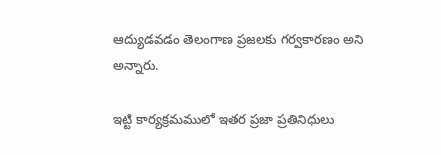ఆద్యుడవడం తెలంగాణ ప్రజలకు గర్వకారణం అని అన్నారు.

ఇట్టి కార్యక్రమములో ఇతర ప్రజా ప్రతినిధులు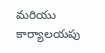మరియు కార్యాలయపు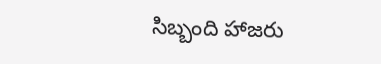సిబ్బంది హాజరు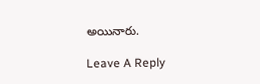అయినారు.

Leave A Reply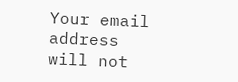Your email address will not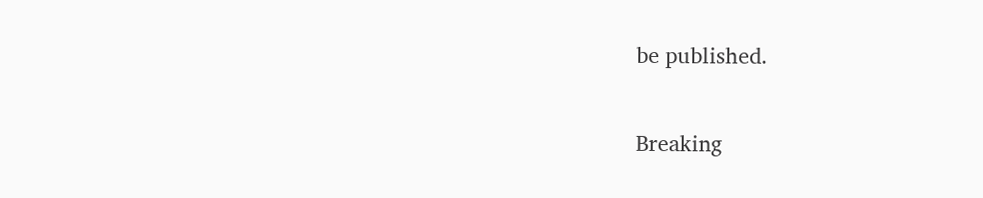be published.

Breaking